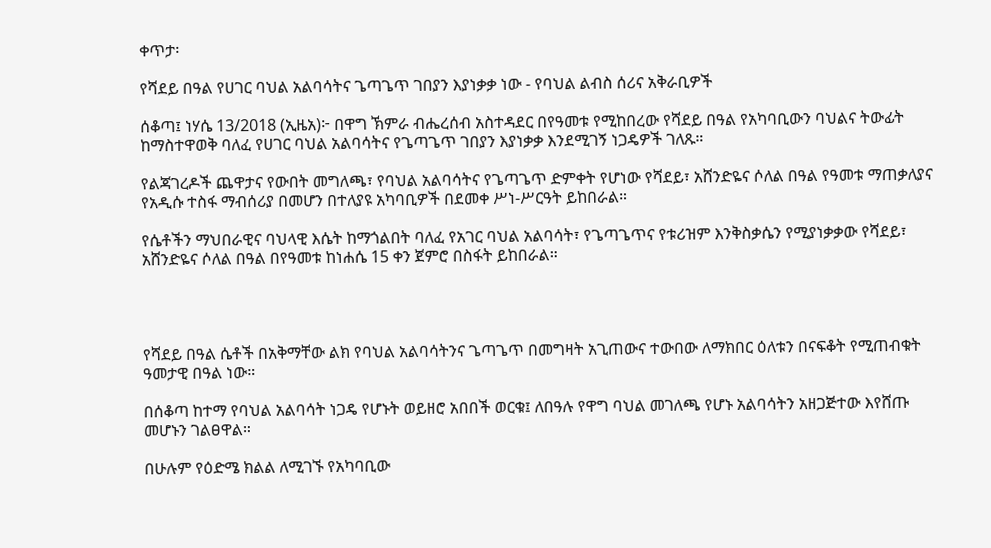ቀጥታ፡

የሻደይ በዓል የሀገር ባህል አልባሳትና ጌጣጌጥ ገበያን እያነቃቃ ነው - የባህል ልብስ ሰሪና አቅራቢዎች

ሰቆጣ፤ ነሃሴ 13/2018 (ኢዜአ)፦ በዋግ ኽምራ ብሔረሰብ አስተዳደር በየዓመቱ የሚከበረው የሻደይ በዓል የአካባቢውን ባህልና ትውፊት ከማስተዋወቅ ባለፈ የሀገር ባህል አልባሳትና የጌጣጌጥ ገበያን እያነቃቃ እንደሚገኝ ነጋዴዎች ገለጹ።

የልጃገረዶች ጨዋታና የውበት መግለጫ፣ የባህል አልባሳትና የጌጣጌጥ ድምቀት የሆነው የሻደይ፣ አሸንድዬና ሶለል በዓል የዓመቱ ማጠቃለያና የአዲሱ ተስፋ ማብሰሪያ በመሆን በተለያዩ አካባቢዎች በደመቀ ሥነ-ሥርዓት ይከበራል።

የሴቶችን ማህበራዊና ባህላዊ እሴት ከማጎልበት ባለፈ የአገር ባህል አልባሳት፣ የጌጣጌጥና የቱሪዝም እንቅስቃሴን የሚያነቃቃው የሻደይ፣ አሸንድዬና ሶለል በዓል በየዓመቱ ከነሐሴ 15 ቀን ጀምሮ በስፋት ይከበራል።




የሻደይ በዓል ሴቶች በአቅማቸው ልክ የባህል አልባሳትንና ጌጣጌጥ በመግዛት አጊጠውና ተውበው ለማክበር ዕለቱን በናፍቆት የሚጠብቁት ዓመታዊ በዓል ነው።

በሰቆጣ ከተማ የባህል አልባሳት ነጋዴ የሆኑት ወይዘሮ አበበች ወርቁ፤ ለበዓሉ የዋግ ባህል መገለጫ የሆኑ አልባሳትን አዘጋጅተው እየሸጡ መሆኑን ገልፀዋል።

በሁሉም የዕድሜ ክልል ለሚገኙ የአካባቢው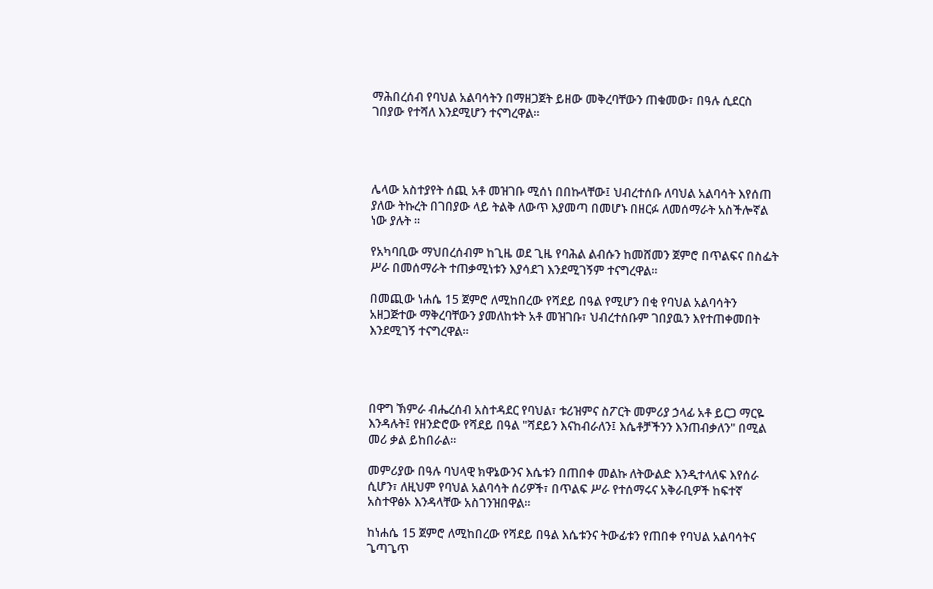ማሕበረሰብ የባህል አልባሳትን በማዘጋጀት ይዘው መቅረባቸውን ጠቁመው፣ በዓሉ ሲደርስ ገበያው የተሻለ እንደሚሆን ተናግረዋል።




ሌላው አስተያየት ሰጪ አቶ መዝገቡ ሚሰነ በበኩላቸው፤ ህብረተሰቡ ለባህል አልባሳት እየሰጠ ያለው ትኩረት በገበያው ላይ ትልቅ ለውጥ እያመጣ በመሆኑ በዘርፉ ለመሰማራት አስችሎኛል ነው ያሉት ።

የአካባቢው ማህበረሰብም ከጊዜ ወደ ጊዜ የባሕል ልብሱን ከመሸመን ጀምሮ በጥልፍና በስፌት ሥራ በመሰማራት ተጠቃሚነቱን እያሳደገ እንደሚገኝም ተናግረዋል።

በመጪው ነሐሴ 15 ጀምሮ ለሚከበረው የሻደይ በዓል የሚሆን በቂ የባህል አልባሳትን አዘጋጅተው ማቅረባቸውን ያመለከቱት አቶ መዝገቡ፣ ህብረተሰቡም ገበያዉን እየተጠቀመበት እንደሚገኝ ተናግረዋል።




በዋግ ኽምራ ብሔረሰብ አስተዳደር የባህል፣ ቱሪዝምና ስፖርት መምሪያ ኃላፊ አቶ ይርጋ ማርዬ እንዳሉት፤ የዘንድሮው የሻደይ በዓል "ሻደይን እናከብራለን፤ እሴቶቻችንን እንጠብቃለን" በሚል መሪ ቃል ይከበራል።

መምሪያው በዓሉ ባህላዊ ክዋኔውንና እሴቱን በጠበቀ መልኩ ለትውልድ እንዲተላለፍ እየሰራ ሲሆን፣ ለዚህም የባህል አልባሳት ሰሪዎች፣ በጥልፍ ሥራ የተሰማሩና አቅራቢዎች ከፍተኛ አስተዋፅኦ እንዳላቸው አስገንዝበዋል።

ከነሐሴ 15 ጀምሮ ለሚከበረው የሻደይ በዓል እሴቱንና ትውፊቱን የጠበቀ የባህል አልባሳትና ጌጣጌጥ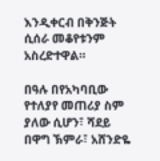እንዲቀርብ በቅንጅት ሲሰራ መቆየቱንም አስረድተዋል።

በዓሉ በየአካባቢው የተለያየ መጠሪያ ስም ያለው ሲሆን፣ ሻደይ በዋግ ኽምራ፣ አሸንድዬ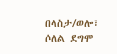በላስታ/ወሎ፣ ሶለል ደግሞ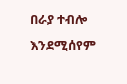በራያ ተብሎ እንደሚሰየም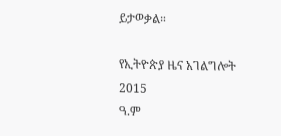ይታወቃል።

የኢትዮጵያ ዜና አገልግሎት
2015
ዓ.ም